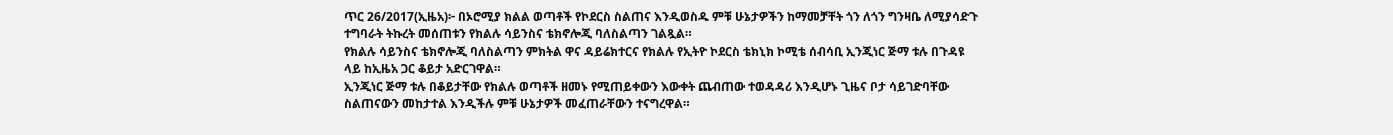ጥር 26/2017(ኢዜአ)፦ በኦሮሚያ ክልል ወጣቶች የኮደርስ ስልጠና እንዲወስዱ ምቹ ሁኔታዎችን ከማመቻቸት ጎን ለጎን ግንዛቤ ለሚያሳድጉ ተግባራት ትኩረት መሰጠቱን የክልሉ ሳይንስና ቴክኖሎጂ ባለስልጣን ገልጿል።
የክልሉ ሳይንስና ቴክኖሎጂ ባለስልጣን ምክትል ዋና ዳይሬክተርና የክልሉ የኢትዮ ኮደርስ ቴክኒክ ኮሚቴ ሰብሳቢ ኢንጂነር ጅማ ቱሉ በጉዳዩ ላይ ከኢዜአ ጋር ቆይታ አድርገዋል።
ኢንጂነር ጅማ ቱሉ በቆይታቸው የክልሉ ወጣቶች ዘመኑ የሚጠይቀውን እውቀት ጨብጠው ተወዳዳሪ እንዲሆኑ ጊዜና ቦታ ሳይገድባቸው ስልጠናውን መከታተል እንዲችሉ ምቹ ሁኔታዎች መፈጠራቸውን ተናግረዋል።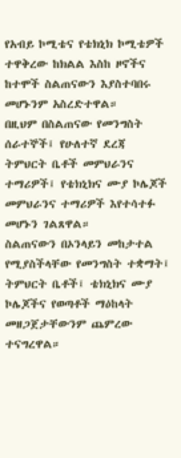የአብይ ኮሚቴና የቴክኒክ ኮሚቴዎች ተዋቅረው ከክልል እስከ ዞኖችና ከተሞች ስልጠናውን እያስተባበሩ መሆኑንም አስረድተዋል።
በዚህም በስልጠናው የመንግስት ሰራተኞች፤ የሁለተኛ ደረጃ ትምህርት ቤቶች መምህራንና ተማሪዎች፤ የቴክኒክና ሙያ ኮሌጆች መምህራንና ተማሪዎች እየተሳተፉ መሆኑን ገልጸዋል።
ስልጠናውን በኦንላይን መከታተል የሚያስችላቸው የመንግስት ተቋማት፤ ትምህርት ቤቶች፤ ቴክኒክና ሙያ ኮሌጆችና የወጣቶች ማዕከላት መዘጋጀታቸውንም ጨምረው ተናግረዋል።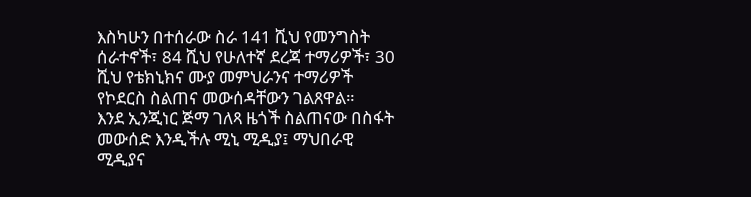እስካሁን በተሰራው ስራ 141 ሺህ የመንግስት ሰራተኖች፣ 84 ሺህ የሁለተኛ ደረጃ ተማሪዎች፣ 30 ሺህ የቴክኒክና ሙያ መምህራንና ተማሪዎች የኮደርስ ስልጠና መውሰዳቸውን ገልጸዋል።
እንደ ኢንጂነር ጅማ ገለጻ ዜጎች ስልጠናው በስፋት መውሰድ እንዲችሉ ሚኒ ሚዲያ፤ ማህበራዊ ሚዲያና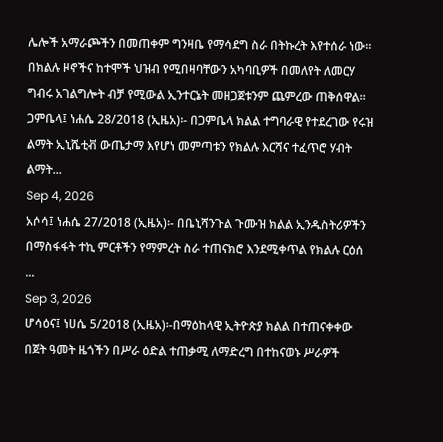ሌሎች አማራጮችን በመጠቀም ግንዛቤ የማሳደግ ስራ በትኩረት እየተሰራ ነው።
በክልሉ ዞኖችና ከተሞች ህዝብ የሚበዛባቸውን አካባቢዎች በመለየት ለመርሃ ግብሩ አገልግሎት ብቻ የሚውል ኢንተርኔት መዘጋጀቱንም ጨምረው ጠቅሰዋል።
ጋምቤላ፤ ነሐሴ 28/2018 (ኢዜአ)፡- በጋምቤላ ክልል ተግባራዊ የተደረገው የሩዝ ልማት ኢኒሼቲቭ ውጤታማ እየሆነ መምጣቱን የክልሉ እርሻና ተፈጥሮ ሃብት ልማት...
Sep 4, 2026
አሶሳ፤ ነሐሴ 27/2018 (ኢዜአ)፡- በቤኒሻንጉል ጉሙዝ ክልል ኢንዱስትሪዎችን በማስፋፋት ተኪ ምርቶችን የማምረት ስራ ተጠናክሮ እንደሚቀጥል የክልሉ ርዕሰ ...
Sep 3, 2026
ሆሳዕና፤ ነሀሴ 5/2018 (ኢዜአ)፡-በማዕከላዊ ኢትዮጵያ ክልል በተጠናቀቀው በጀት ዓመት ዜጎችን በሥራ ዕድል ተጠቃሚ ለማድረግ በተከናወኑ ሥራዎች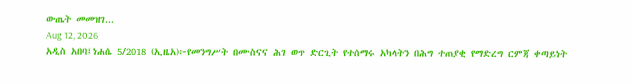ውጤት መመዝገ...
Aug 12, 2026
አዲስ አበባ፤ነሐሴ 5/2018 (ኢዜአ)፦የመንግሥት በሙስናና ሕገ ወጥ ድርጊት የተሰማሩ አካላትን በሕግ ተጠያቂ የማድረግ ርምጃ ቀጣይነት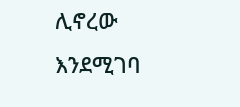ሊኖረው እንደሚገባ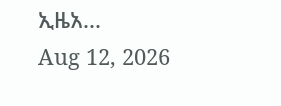ኢዜአ...
Aug 12, 2026